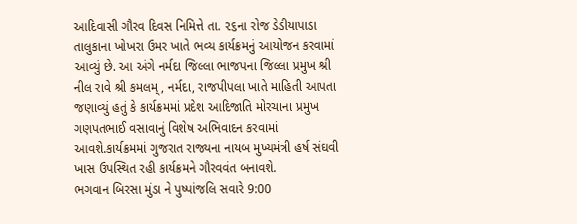આદિવાસી ગૌરવ દિવસ નિમિત્તે તા. ૨૬ના રોજ ડેડીયાપાડા તાલુકાના ખોખરા ઉમર ખાતે ભવ્ય કાર્યક્રમનું આયોજન કરવામાં આવ્યું છે. આ અંગે નર્મદા જિલ્લા ભાજપના જિલ્લા પ્રમુખ શ્રી નીલ રાવે શ્રી કમલમ્, નર્મદા, રાજપીપલા ખાતે માહિતી આપતા જણાવ્યું હતું કે કાર્યક્રમમાં પ્રદેશ આદિજાતિ મોરચાના પ્રમુખ ગણપતભાઈ વસાવાનું વિશેષ અભિવાદન કરવામાં આવશે.કાર્યક્રમમાં ગુજરાત રાજ્યના નાયબ મુખ્યમંત્રી હર્ષ સંઘવી ખાસ ઉપસ્થિત રહી કાર્યક્રમને ગૌરવવંત બનાવશે.
ભગવાન બિરસા મુંડા ને પુષ્પાંજલિ સવારે 9:00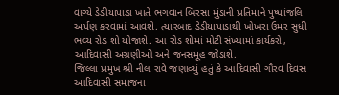વાગ્યે ડેડીયાપાડા ખાતે ભગવાન બિરસા મુંડાની પ્રતિમાને પુષ્પાંજલિ અર્પણ કરવામાં આવશે. ત્યારબાદ ડેડીયાપાડાથી ખોખરા ઉમર સુધી ભવ્ય રોડ શો યોજાશે. આ રોડ શોમાં મોટી સંખ્યામાં કાર્યકરો, આદિવાસી અગ્રણીઓ અને જનસમૂહ જોડાશે.
જિલ્લા પ્રમુખ શ્રી નીલ રાવે જણાવ્યું હતું કે આદિવાસી ગૌરવ દિવસ આદિવાસી સમાજના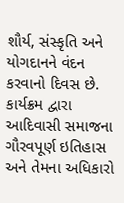શૌર્ય, સંસ્કૃતિ અને યોગદાનને વંદન કરવાનો દિવસ છે. કાર્યક્રમ દ્વારા આદિવાસી સમાજના ગૌરવપૂર્ણ ઇતિહાસ અને તેમના અધિકારો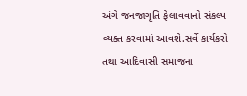અંગે જનજાગૃતિ ફેલાવવાનો સંકલ્પ વ્યક્ત કરવામાં આવશે.સર્વે કાર્યકરો તથા આદિવાસી સમાજના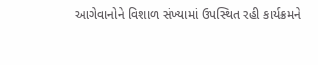આગેવાનોને વિશાળ સંખ્યામાં ઉપસ્થિત રહી કાર્યક્રમને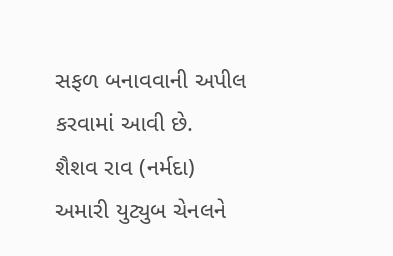સફળ બનાવવાની અપીલ કરવામાં આવી છે.
શૈશવ રાવ (નર્મદા)
અમારી યુટ્યુબ ચેનલને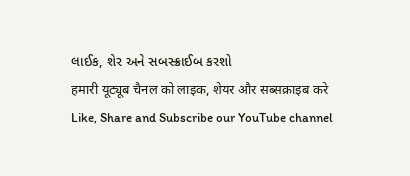લાઈક, શેર અને સબસ્ક્રાઈબ કરશો
हमारी यूट्यूब चैनल को लाइक, शेयर और सब्सक्राइब करे
Like, Share and Subscribe our YouTube channel